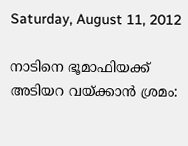Saturday, August 11, 2012

നാടിനെ ഭൂമാഫിയക്ക് അടിയറ വയ്ക്കാന്‍ ശ്രമം: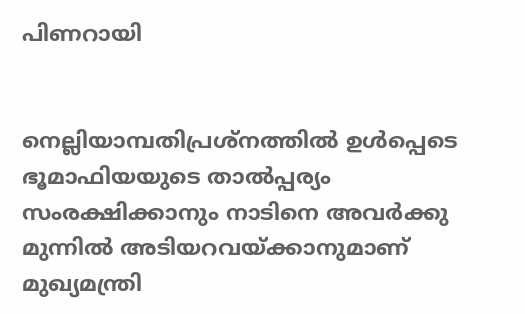പിണറായി


നെല്ലിയാമ്പതിപ്രശ്നത്തില്‍ ഉള്‍പ്പെടെ ഭൂമാഫിയയുടെ താല്‍പ്പര്യം സംരക്ഷിക്കാനും നാടിനെ അവര്‍ക്കു മുന്നില്‍ അടിയറവയ്ക്കാനുമാണ് മുഖ്യമന്ത്രി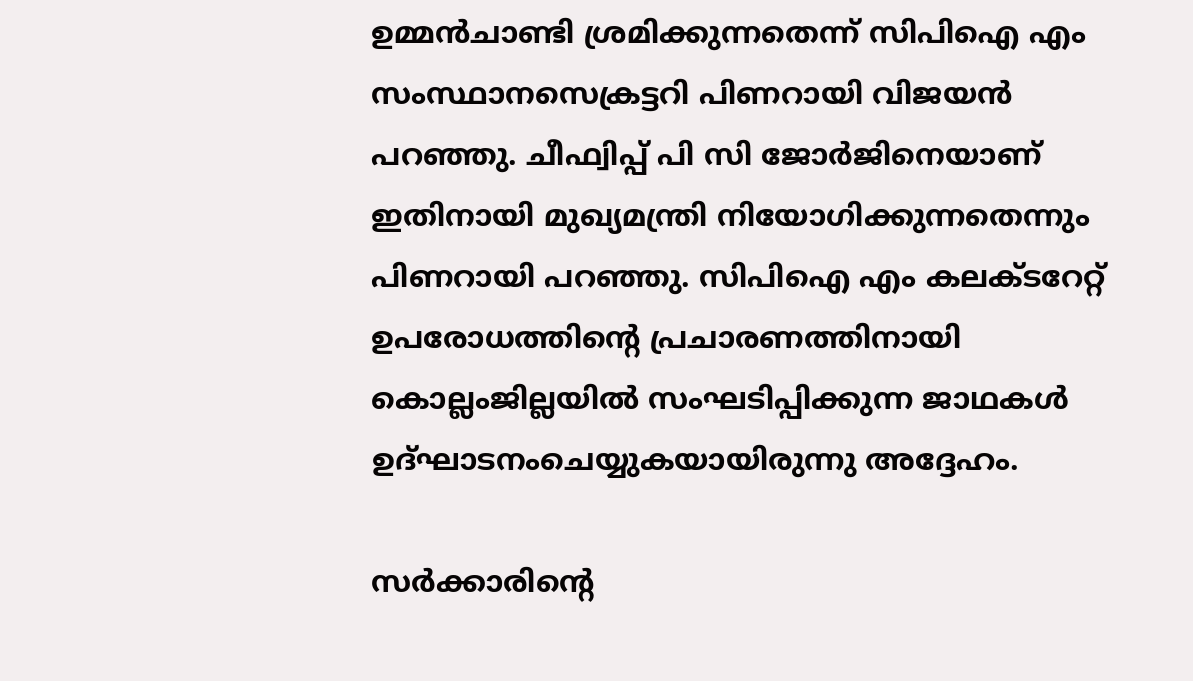ഉമ്മന്‍ചാണ്ടി ശ്രമിക്കുന്നതെന്ന് സിപിഐ എം സംസ്ഥാനസെക്രട്ടറി പിണറായി വിജയന്‍ പറഞ്ഞു. ചീഫ്വിപ്പ് പി സി ജോര്‍ജിനെയാണ് ഇതിനായി മുഖ്യമന്ത്രി നിയോഗിക്കുന്നതെന്നും പിണറായി പറഞ്ഞു. സിപിഐ എം കലക്ടറേറ്റ് ഉപരോധത്തിന്റെ പ്രചാരണത്തിനായി കൊല്ലംജില്ലയില്‍ സംഘടിപ്പിക്കുന്ന ജാഥകള്‍ ഉദ്ഘാടനംചെയ്യുകയായിരുന്നു അദ്ദേഹം.

സര്‍ക്കാരിന്റെ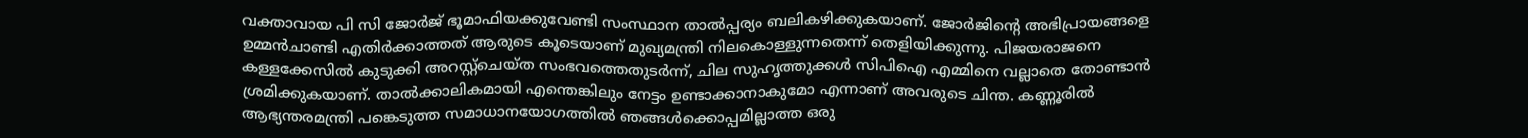വക്താവായ പി സി ജോര്‍ജ് ഭൂമാഫിയക്കുവേണ്ടി സംസ്ഥാന താല്‍പ്പര്യം ബലികഴിക്കുകയാണ്. ജോര്‍ജിന്റെ അഭിപ്രായങ്ങളെ ഉമ്മന്‍ചാണ്ടി എതിര്‍ക്കാത്തത് ആരുടെ കൂടെയാണ് മുഖ്യമന്ത്രി നിലകൊള്ളുന്നതെന്ന് തെളിയിക്കുന്നു. പിജയരാജനെ കള്ളക്കേസില്‍ കുടുക്കി അറസ്റ്റ്ചെയ്ത സംഭവത്തെതുടര്‍ന്ന്, ചില സുഹൃത്തുക്കള്‍ സിപിഐ എമ്മിനെ വല്ലാതെ തോണ്ടാന്‍ ശ്രമിക്കുകയാണ്. താല്‍ക്കാലികമായി എന്തെങ്കിലും നേട്ടം ഉണ്ടാക്കാനാകുമോ എന്നാണ് അവരുടെ ചിന്ത. കണ്ണൂരില്‍ ആഭ്യന്തരമന്ത്രി പങ്കെടുത്ത സമാധാനയോഗത്തില്‍ ഞങ്ങള്‍ക്കൊപ്പമില്ലാത്ത ഒരു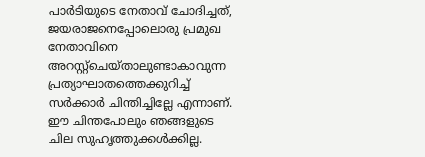പാര്‍ടിയുടെ നേതാവ് ചോദിച്ചത്, ജയരാജനെപ്പോലൊരു പ്രമുഖ നേതാവിനെ അറസ്റ്റ്ചെയ്താലുണ്ടാകാവുന്ന പ്രത്യാഘാതത്തെക്കുറിച്ച് സര്‍ക്കാര്‍ ചിന്തിച്ചില്ലേ എന്നാണ്. ഈ ചിന്തപോലും ഞങ്ങളുടെ ചില സുഹൃത്തുക്കള്‍ക്കില്ല.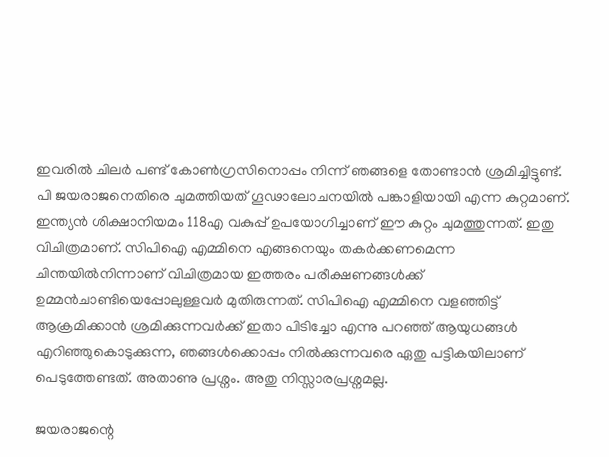ഇവരില്‍ ചിലര്‍ പണ്ട് കോണ്‍ഗ്രസിനൊപ്പം നിന്ന് ഞങ്ങളെ തോണ്ടാന്‍ ശ്രമിച്ചിട്ടുണ്ട്. പി ജയരാജനെതിരെ ചുമത്തിയത് ഗൂഢാലോചനയില്‍ പങ്കാളിയായി എന്ന കുറ്റമാണ്. ഇന്ത്യന്‍ ശിക്ഷാനിയമം 118എ വകുപ്പ് ഉപയോഗിച്ചാണ് ഈ കുറ്റം ചുമത്തുന്നത്. ഇതു വിചിത്രമാണ്. സിപിഐ എമ്മിനെ എങ്ങനെയും തകര്‍ക്കണമെന്ന ചിന്തയില്‍നിന്നാണ് വിചിത്രമായ ഇത്തരം പരീക്ഷണങ്ങള്‍ക്ക് ഉമ്മന്‍ചാണ്ടിയെപ്പോലുള്ളവര്‍ മുതിരുന്നത്. സിപിഐ എമ്മിനെ വളഞ്ഞിട്ട് ആക്രമിക്കാന്‍ ശ്രമിക്കുന്നവര്‍ക്ക് ഇതാ പിടിച്ചോ എന്നു പറഞ്ഞ് ആയുധങ്ങള്‍ എറിഞ്ഞുകൊടുക്കുന്ന, ഞങ്ങള്‍ക്കൊപ്പം നില്‍ക്കുന്നവരെ ഏതു പട്ടികയിലാണ് പെടുത്തേണ്ടത്. അതാണു പ്രശ്നം. അതു നിസ്സാരപ്രശ്നമല്ല.

ജയരാജന്റെ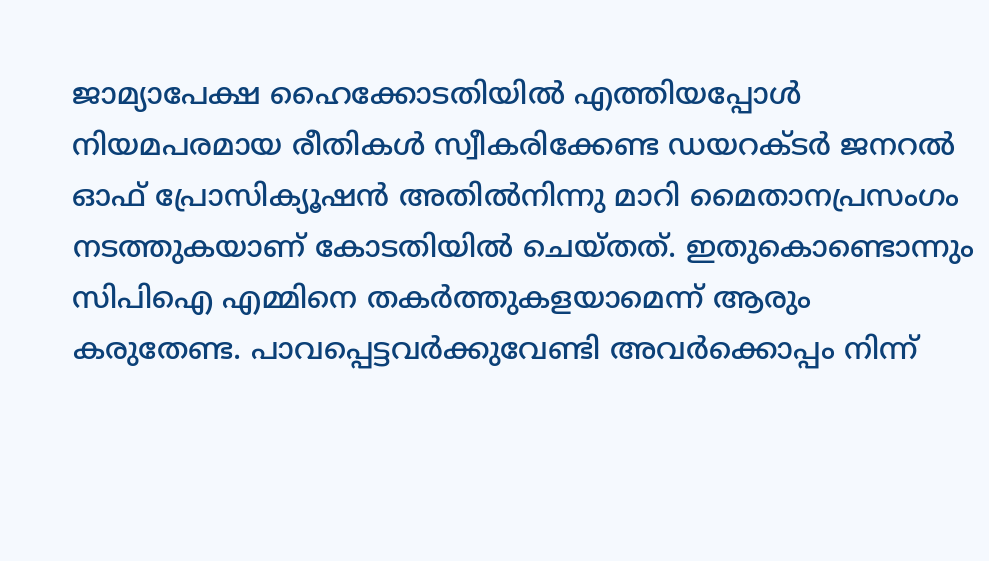ജാമ്യാപേക്ഷ ഹൈക്കോടതിയില്‍ എത്തിയപ്പോള്‍ നിയമപരമായ രീതികള്‍ സ്വീകരിക്കേണ്ട ഡയറക്ടര്‍ ജനറല്‍ ഓഫ് പ്രോസിക്യൂഷന്‍ അതില്‍നിന്നു മാറി മൈതാനപ്രസംഗം നടത്തുകയാണ് കോടതിയില്‍ ചെയ്തത്. ഇതുകൊണ്ടൊന്നും സിപിഐ എമ്മിനെ തകര്‍ത്തുകളയാമെന്ന് ആരും കരുതേണ്ട. പാവപ്പെട്ടവര്‍ക്കുവേണ്ടി അവര്‍ക്കൊപ്പം നിന്ന്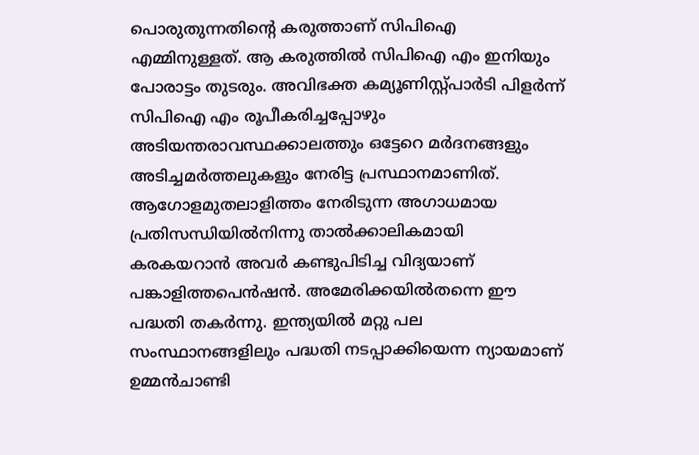പൊരുതുന്നതിന്റെ കരുത്താണ് സിപിഐ എമ്മിനുള്ളത്. ആ കരുത്തില്‍ സിപിഐ എം ഇനിയും പോരാട്ടം തുടരും. അവിഭക്ത കമ്യൂണിസ്റ്റ്പാര്‍ടി പിളര്‍ന്ന് സിപിഐ എം രൂപീകരിച്ചപ്പോഴും അടിയന്തരാവസ്ഥക്കാലത്തും ഒട്ടേറെ മര്‍ദനങ്ങളും അടിച്ചമര്‍ത്തലുകളും നേരിട്ട പ്രസ്ഥാനമാണിത്. ആഗോളമുതലാളിത്തം നേരിടുന്ന അഗാധമായ പ്രതിസന്ധിയില്‍നിന്നു താല്‍ക്കാലികമായി കരകയറാന്‍ അവര്‍ കണ്ടുപിടിച്ച വിദ്യയാണ് പങ്കാളിത്തപെന്‍ഷന്‍. അമേരിക്കയില്‍തന്നെ ഈ പദ്ധതി തകര്‍ന്നു. ഇന്ത്യയില്‍ മറ്റു പല സംസ്ഥാനങ്ങളിലും പദ്ധതി നടപ്പാക്കിയെന്ന ന്യായമാണ് ഉമ്മന്‍ചാണ്ടി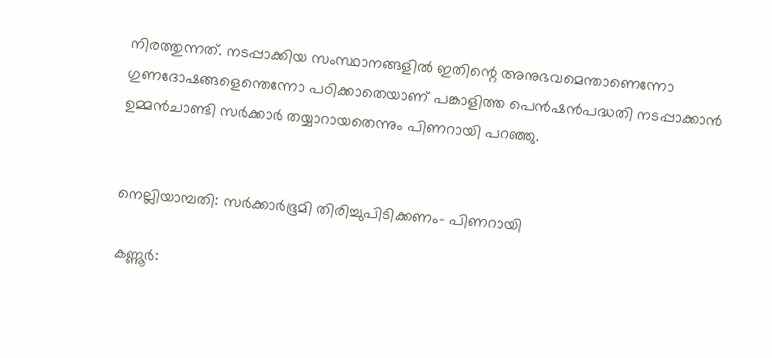നിരത്തുന്നത്. നടപ്പാക്കിയ സംസ്ഥാനങ്ങളില്‍ ഇതിന്റെ അനുഭവമെന്താണെന്നോ ഗുണദോഷങ്ങളെന്തെന്നോ പഠിക്കാതെയാണ് പങ്കാളിത്ത പെന്‍ഷന്‍പദ്ധതി നടപ്പാക്കാന്‍ ഉമ്മന്‍ചാണ്ടി സര്‍ക്കാര്‍ തയ്യാറായതെന്നും പിണറായി പറഞ്ഞു.


നെല്ലിയാമ്പതി: സര്‍ക്കാര്‍ഭൂമി തിരിച്ചുപിടിക്കണം- പിണറായി

കണ്ണൂര്‍: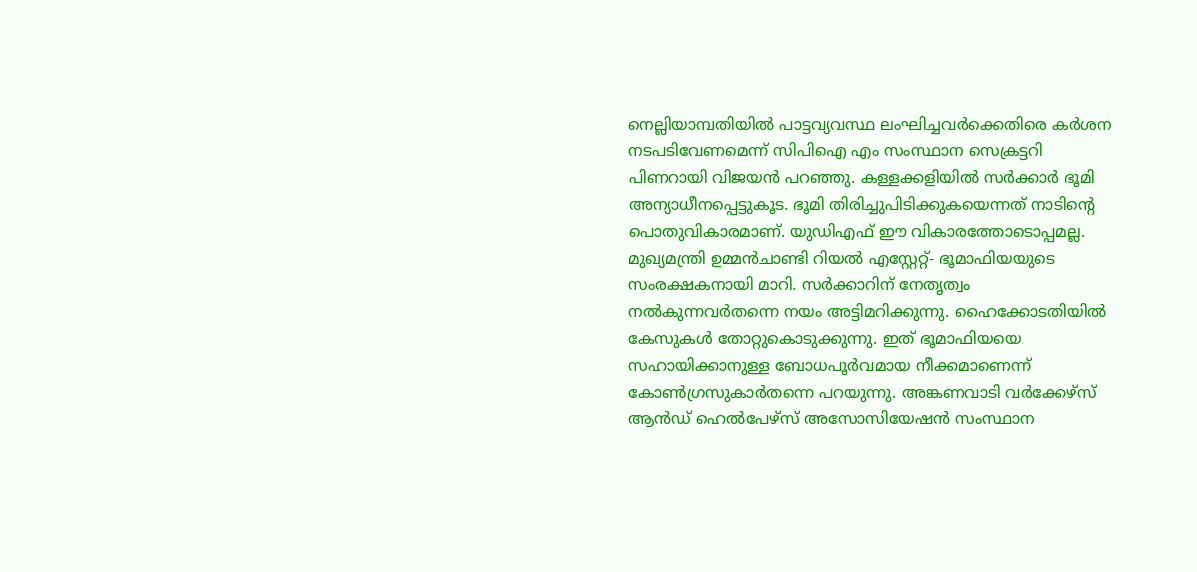നെല്ലിയാമ്പതിയില്‍ പാട്ടവ്യവസ്ഥ ലംഘിച്ചവര്‍ക്കെതിരെ കര്‍ശന നടപടിവേണമെന്ന് സിപിഐ എം സംസ്ഥാന സെക്രട്ടറി പിണറായി വിജയന്‍ പറഞ്ഞു. കള്ളക്കളിയില്‍ സര്‍ക്കാര്‍ ഭൂമി അന്യാധീനപ്പെട്ടുകൂട. ഭൂമി തിരിച്ചുപിടിക്കുകയെന്നത് നാടിന്റെ പൊതുവികാരമാണ്. യുഡിഎഫ് ഈ വികാരത്തോടൊപ്പമല്ല. മുഖ്യമന്ത്രി ഉമ്മന്‍ചാണ്ടി റിയല്‍ എസ്റ്റേറ്റ്- ഭൂമാഫിയയുടെ സംരക്ഷകനായി മാറി. സര്‍ക്കാറിന് നേതൃത്വം നല്‍കുന്നവര്‍തന്നെ നയം അട്ടിമറിക്കുന്നു. ഹൈക്കോടതിയില്‍ കേസുകള്‍ തോറ്റുകൊടുക്കുന്നു. ഇത് ഭൂമാഫിയയെ സഹായിക്കാനുള്ള ബോധപൂര്‍വമായ നീക്കമാണെന്ന് കോണ്‍ഗ്രസുകാര്‍തന്നെ പറയുന്നു. അങ്കണവാടി വര്‍ക്കേഴ്സ് ആന്‍ഡ് ഹെല്‍പേഴ്സ് അസോസിയേഷന്‍ സംസ്ഥാന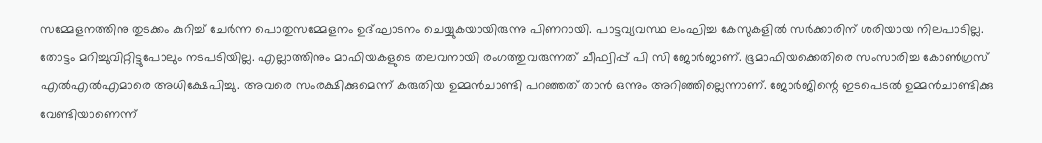സമ്മേളനത്തിനു തുടക്കം കുറിച്ച് ചേര്‍ന്ന പൊതുസമ്മേളനം ഉദ്ഘാടനം ചെയ്യുകയായിരുന്നു പിണറായി. പാട്ടവ്യവസ്ഥ ലംഘിച്ച കേസുകളില്‍ സര്‍ക്കാരിന് ശരിയായ നിലപാടില്ല. തോട്ടം മറിച്ചുവിറ്റിട്ടുപോലും നടപടിയില്ല. എല്ലാത്തിനും മാഫിയകളുടെ തലവനായി രംഗത്തുവരുന്നത് ചീഫ്വിപ്പ് പി സി ജോര്‍ജാണ്. ഭൂമാഫിയക്കെതിരെ സംസാരിച്ച കോണ്‍ഗ്രസ് എല്‍എല്‍എമാരെ അധിക്ഷേപിച്ചു. അവരെ സംരക്ഷിക്കുമെന്ന് കരുതിയ ഉമ്മന്‍ചാണ്ടി പറഞ്ഞത് താന്‍ ഒന്നും അറിഞ്ഞില്ലെന്നാണ്. ജോര്‍ജിന്റെ ഇടപെടല്‍ ഉമ്മന്‍ചാണ്ടിക്കു വേണ്ടിയാണെന്ന്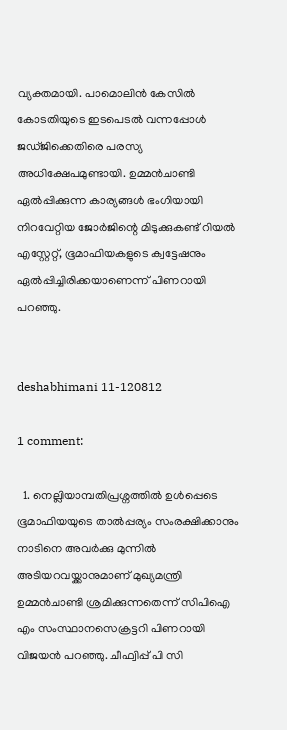വ്യക്തമായി. പാമൊലിന്‍ കേസില്‍ കോടതിയുടെ ഇടപെടല്‍ വന്നപ്പോള്‍ ജഡ്ജിക്കെതിരെ പരസ്യ അധിക്ഷേപമുണ്ടായി. ഉമ്മന്‍ചാണ്ടി ഏല്‍പ്പിക്കുന്ന കാര്യങ്ങള്‍ ഭംഗിയായി നിറവേറ്റിയ ജോര്‍ജിന്റെ മിടുക്കുകണ്ട് റിയല്‍ എസ്റ്റേറ്റ്, ഭൂമാഫിയകളുടെ ക്വട്ടേഷനും ഏല്‍പ്പിച്ചിരിക്കയാണെന്ന് പിണറായി പറഞ്ഞു.


deshabhimani 11-120812

1 comment:

  1. നെല്ലിയാമ്പതിപ്രശ്നത്തില്‍ ഉള്‍പ്പെടെ ഭൂമാഫിയയുടെ താല്‍പ്പര്യം സംരക്ഷിക്കാനും നാടിനെ അവര്‍ക്കു മുന്നില്‍ അടിയറവയ്ക്കാനുമാണ് മുഖ്യമന്ത്രി ഉമ്മന്‍ചാണ്ടി ശ്രമിക്കുന്നതെന്ന് സിപിഐ എം സംസ്ഥാനസെക്രട്ടറി പിണറായി വിജയന്‍ പറഞ്ഞു. ചീഫ്വിപ്പ് പി സി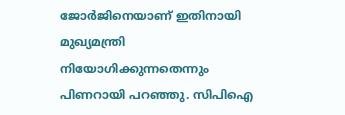ജോര്‍ജിനെയാണ് ഇതിനായി മുഖ്യമന്ത്രി നിയോഗിക്കുന്നതെന്നും പിണറായി പറഞ്ഞു. സിപിഐ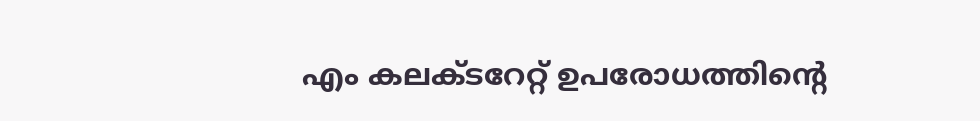എം കലക്ടറേറ്റ് ഉപരോധത്തിന്റെ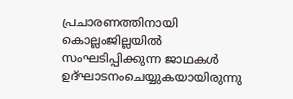പ്രചാരണത്തിനായി കൊല്ലംജില്ലയില്‍ സംഘടിപ്പിക്കുന്ന ജാഥകള്‍ ഉദ്ഘാടനംചെയ്യുകയായിരുന്നു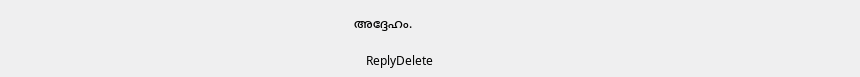അദ്ദേഹം.

    ReplyDelete